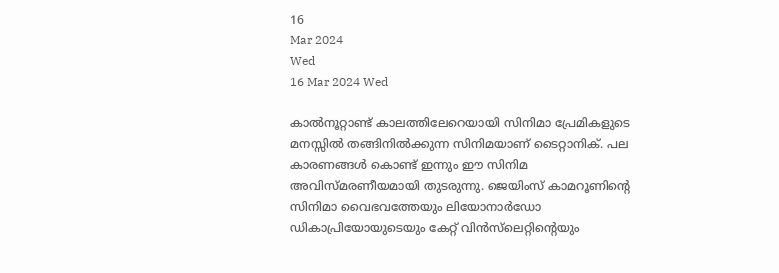16
Mar 2024
Wed
16 Mar 2024 Wed

കാൽനൂറ്റാണ്ട് കാലത്തിലേറെയായി സിനിമാ പ്രേമികളുടെ മനസ്സിൽ തങ്ങിനിൽക്കുന്ന സിനിമയാണ് ടൈറ്റാനിക്. പല കാരണങ്ങൾ കൊണ്ട് ഇന്നും ഈ സിനിമ അവിസ്മരണീയമായി തുടരുന്നു. ജെയിംസ് കാമറൂണിൻ്റെ സിനിമാ വൈഭവത്തേയും ലിയോനാർഡോ ഡികാപ്രിയോയുടെയും കേറ്റ് വിൻസ്‌ലെറ്റിൻ്റെയും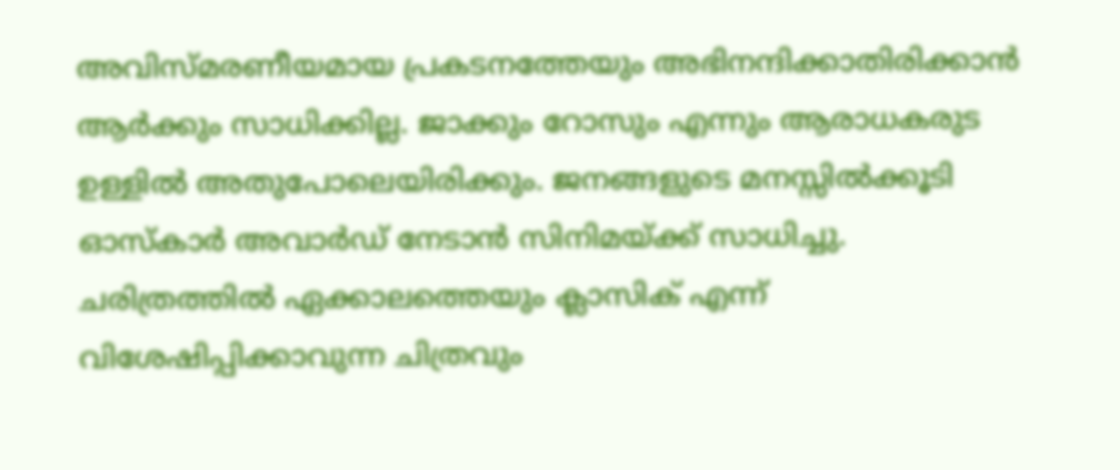അവിസ്മരണീയമായ പ്രകടനത്തേയും അഭിനന്ദിക്കാതിരിക്കാൻ ആർക്കും സാധിക്കില്ല. ജാക്കും റോസും എന്നും ആരാധകരുട ഉള്ളിൽ അതുപോലെയിരിക്കും. ജനങ്ങളുടെ മനസ്സിൽക്കൂടി ഓസ്കാർ അവാർഡ് നേടാൻ സിനിമയ്ക്ക് സാധിച്ചു. ചരിത്രത്തിൽ ഏക്കാലത്തെയും ക്ലാസിക് എന്ന് വിശേഷിപ്പിക്കാവുന്ന ചിത്രവും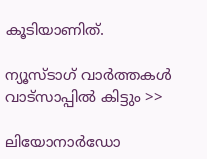കൂടിയാണിത്.

ന്യൂസ്ടാഗ് വാര്‍ത്തകള്‍ വാട്‌സാപ്പില്‍ കിട്ടും >>

ലിയോനാർഡോ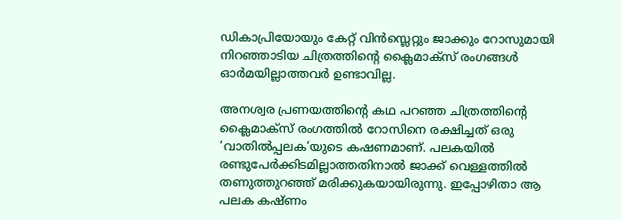ഡികാപ്രിയോയും കേറ്റ് വിൻസ്ലെറ്റും ജാക്കും റോസുമായി നിറഞ്ഞാടിയ ചിത്രത്തിന്റെ ക്ലൈമാക്സ് രംഗങ്ങൾ ഓർമയില്ലാത്തവർ ഉണ്ടാവില്ല.

അനശ്വര പ്രണയത്തിന്റെ കഥ പറഞ്ഞ ചിത്രത്തിന്റെ ക്ലൈമാക്സ് രംഗത്തിൽ റോസിനെ രക്ഷിച്ചത് ഒരു ‘വാതിൽപ്പലക’യുടെ കഷണമാണ്. പലകയിൽ രണ്ടുപേർക്കിടമില്ലാത്തതിനാൽ ജാക്ക് വെള്ളത്തിൽ തണുത്തുറഞ്ഞ്‌ മരിക്കുകയായിരുന്നു. ഇപ്പോഴിതാ ആ പലക കഷ്ണം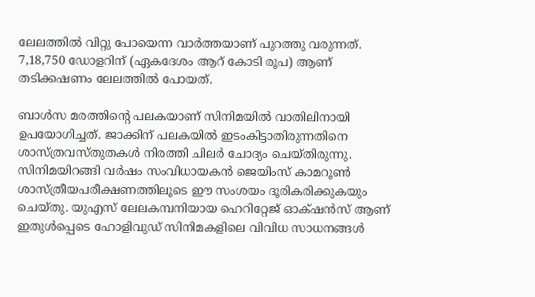ലേലത്തിൽ വിറ്റു പോയെന്ന വാർത്തയാണ് പുറത്തു വരുന്നത്. 7,18,750 ഡോളറിന് (ഏകദേശം ആറ് കോടി രൂപ) ആണ് തടിക്കഷണം ലേലത്തിൽ പോയത്.

ബാൾസ മരത്തിന്റെ പലകയാണ് സിനിമയിൽ വാതിലിനായി ഉപയോഗിച്ചത്. ജാക്കിന് പലകയിൽ ഇടംകിട്ടാതിരുന്നതിനെ ശാസ്ത്രവസ്തുതകൾ നിരത്തി ചിലർ ചോദ്യം ചെയ്തിരുന്നു. സിനിമയിറങ്ങി വർഷം സംവിധായകൻ ജെയിംസ് കാമറൂൺ ശാസ്ത്രീയപരീക്ഷണത്തിലൂടെ ഈ സംശയം ദൂരികരിക്കുകയും ചെയ്തു. യുഎസ് ലേലകമ്പനിയായ ഹെറിറ്റേജ് ഓക്‌ഷൻസ് ആണ് ഇതുൾപ്പെടെ ഹോളിവുഡ് സിനിമകളിലെ വിവിധ സാധനങ്ങൾ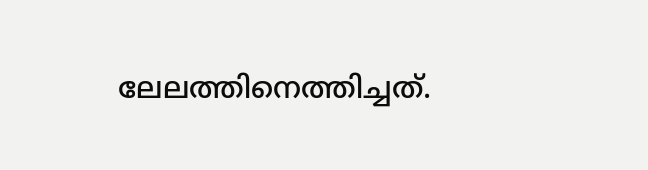ലേലത്തിനെത്തിച്ചത്.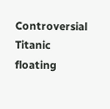Controversial Titanic floating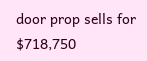door prop sells for $718,750